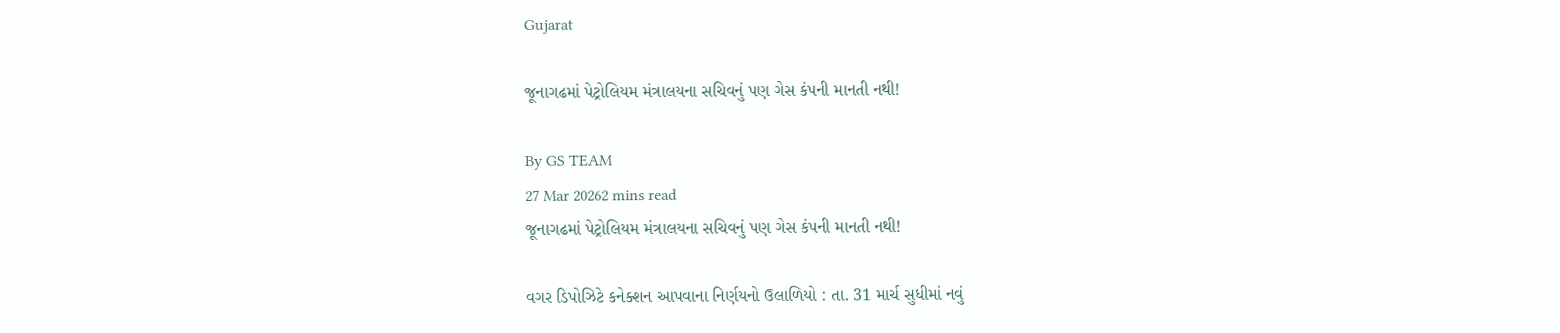Gujarat

જૂનાગઢમાં પેટ્રોલિયમ મંત્રાલયના સચિવનું પણ ગેસ કંપની માનતી નથી!

By GS TEAM
27 Mar 20262 mins read
જૂનાગઢમાં પેટ્રોલિયમ મંત્રાલયના સચિવનું પણ ગેસ કંપની માનતી નથી!

વગર ડિપોઝિટે કનેક્શન આપવાના નિર્ણયનો ઉલાળિયો : તા. 31 માર્ચ સુધીમાં નવું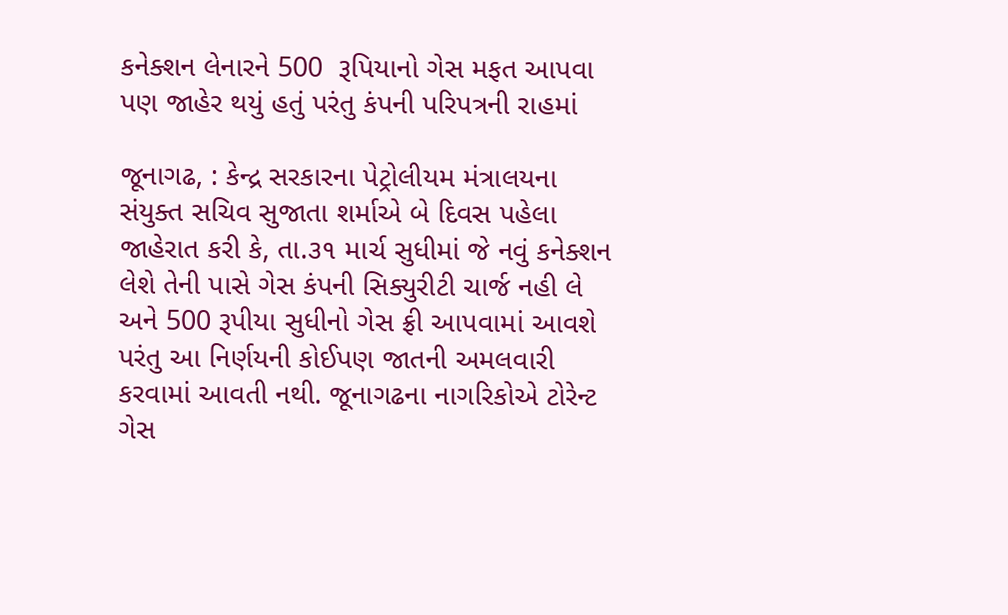કનેક્શન લેનારને 500  રૂપિયાનો ગેસ મફત આપવા પણ જાહેર થયું હતું પરંતુ કંપની પરિપત્રની રાહમાં

જૂનાગઢ, : કેન્દ્ર સરકારના પેટ્રોલીયમ મંત્રાલયના સંયુક્ત સચિવ સુજાતા શર્માએ બે દિવસ પહેલા જાહેરાત કરી કે, તા.૩૧ માર્ચ સુધીમાં જે નવું કનેક્શન લેશે તેની પાસે ગેસ કંપની સિક્યુરીટી ચાર્જ નહી લે અને 500 રૂપીયા સુધીનો ગેસ ફ્રી આપવામાં આવશે પરંતુ આ નિર્ણયની કોઈપણ જાતની અમલવારી કરવામાં આવતી નથી. જૂનાગઢના નાગરિકોએ ટોરેન્ટ ગેસ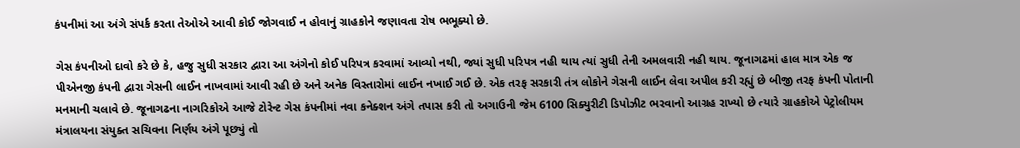કંપનીમાં આ અંગે સંપર્ક કરતા તેઓએ આવી કોઈ જોગવાઈ ન હોવાનું ગ્રાહકોને જણાવતા રોષ ભભૂક્યો છે.

ગેસ કંપનીઓ દાવો કરે છે કે, હજુ સુધી સરકાર દ્વારા આ અંગેનો કોઈ પરિપત્ર કરવામાં આવ્યો નથી, જ્યાં સુધી પરિપત્ર નહી થાય ત્યાં સુધી તેની અમલવારી નહી થાય. જૂનાગઢમાં હાલ માત્ર એક જ પીએનજી કંપની દ્વારા ગેસની લાઈન નાખવામાં આવી રહી છે અને અનેક વિસ્તારોમાં લાઈન નખાઈ ગઈ છે. એક તરફ સરકારી તંત્ર લોકોને ગેસની લાઈન લેવા અપીલ કરી રહ્યું છે બીજી તરફ કંપની પોતાની મનમાની ચલાવે છે. જૂનાગઢના નાગરિકોએ આજે ટોરેન્ટ ગેસ કંપનીમાં નવા કનેક્શન અંગે તપાસ કરી તો અગાઉની જેમ 6100 સિક્યુરીટી ડિપોઝીટ ભરવાનો આગ્રહ રાખ્યો છે ત્યારે ગ્રાહકોએ પેટ્રોલીયમ મંત્રાલયના સંયુક્ત સચિવના નિર્ણય અંગે પૂછ્યું તો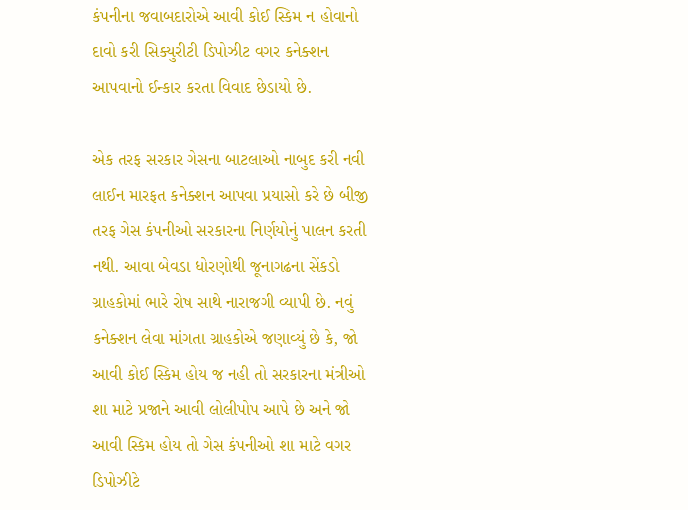કંપનીના જવાબદારોએ આવી કોઈ સ્કિમ ન હોવાનો દાવો કરી સિક્યુરીટી ડિપોઝીટ વગર કનેક્શન આપવાનો ઈન્કાર કરતા વિવાદ છેડાયો છે.

એક તરફ સરકાર ગેસના બાટલાઓ નાબુદ કરી નવી લાઈન મારફત કનેક્શન આપવા પ્રયાસો કરે છે બીજી તરફ ગેસ કંપનીઓ સરકારના નિર્ણયોનું પાલન કરતી નથી. આવા બેવડા ધોરણોથી જૂનાગઢના સેંકડો ગ્રાહકોમાં ભારે રોષ સાથે નારાજગી વ્યાપી છે. નવું કનેક્શન લેવા માંગતા ગ્રાહકોએ જણાવ્યું છે કે, જો આવી કોઈ સ્કિમ હોય જ નહી તો સરકારના મંત્રીઓ શા માટે પ્રજાને આવી લોલીપોપ આપે છે અને જો આવી સ્કિમ હોય તો ગેસ કંપનીઓ શા માટે વગર ડિપોઝીટે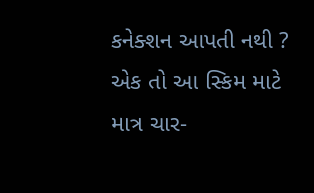કનેક્શન આપતી નથી ? એક તો આ સ્કિમ માટે માત્ર ચાર-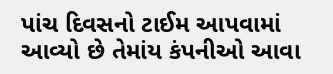પાંચ દિવસનો ટાઈમ આપવામાં આવ્યો છે તેમાંય કંપનીઓ આવા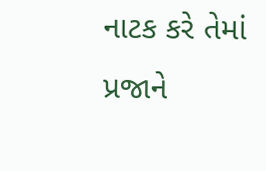નાટક કરે તેમાં પ્રજાને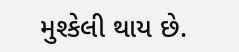મુશ્કેલી થાય છે.